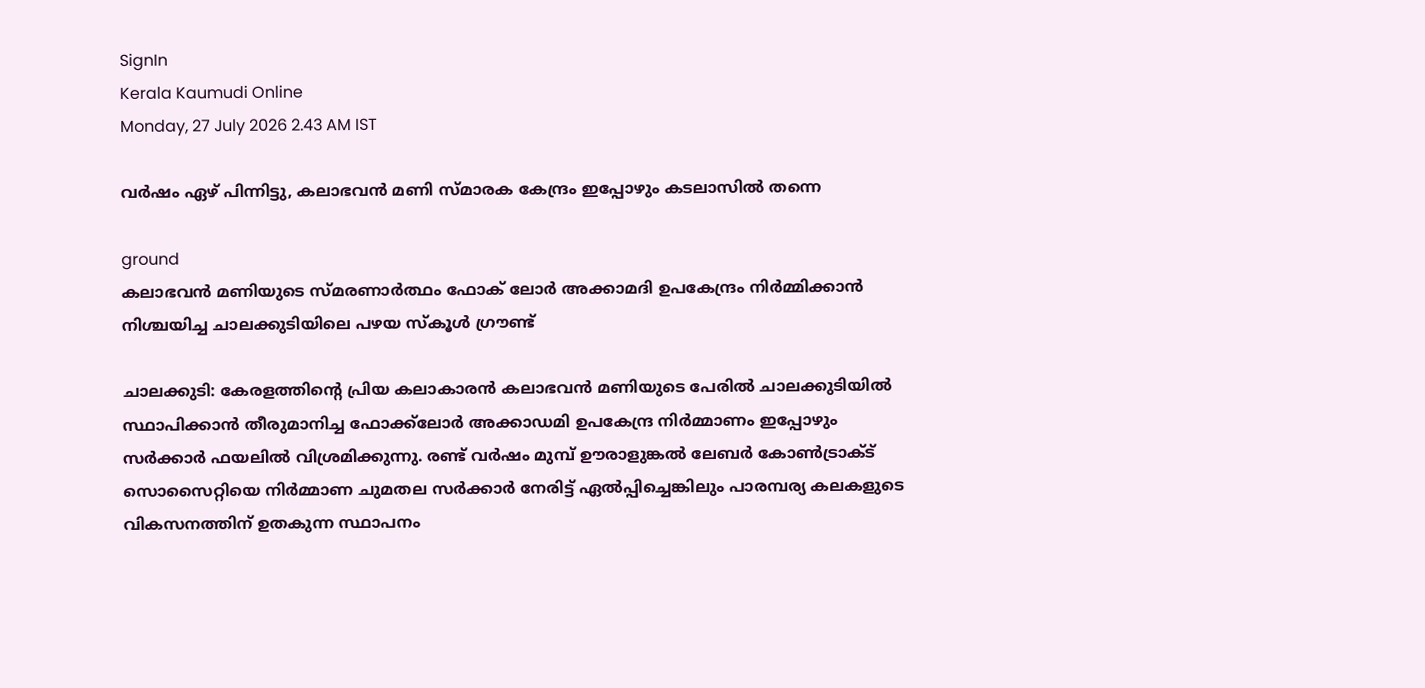SignIn
Kerala Kaumudi Online
Monday, 27 July 2026 2.43 AM IST

വർഷം ഏഴ് പിന്നിട്ടു, കലാഭവൻ മണി സ്മാരക കേന്ദ്രം ഇപ്പോഴും കടലാസിൽ തന്നെ

ground
കലാഭവൻ മണിയുടെ സ്മരണാർത്ഥം ഫോക് ലോർ അക്കാമദി ഉപകേന്ദ്രം നിർമ്മിക്കാൻ നിശ്ചയിച്ച ചാലക്കുടിയിലെ പഴയ സ്കൂൾ ഗ്രൗണ്ട്

ചാലക്കുടി: കേരളത്തിന്റെ പ്രിയ കലാകാരൻ കലാഭവൻ മണിയുടെ പേരിൽ ചാലക്കുടിയിൽ സ്ഥാപിക്കാൻ തീരുമാനിച്ച ഫോക്ക്‌ലോർ അക്കാഡമി ഉപകേന്ദ്ര നിർമ്മാണം ഇപ്പോഴും സർക്കാർ ഫയലിൽ വിശ്രമിക്കുന്നു. രണ്ട് വർഷം മുമ്പ് ഊരാളുങ്കൽ ലേബർ കോൺട്രാക്ട് സൊസൈറ്റിയെ നിർമ്മാണ ചുമതല സർക്കാർ നേരിട്ട് ഏൽപ്പിച്ചെങ്കിലും പാരമ്പര്യ കലകളുടെ വികസനത്തിന് ഉതകുന്ന സ്ഥാപനം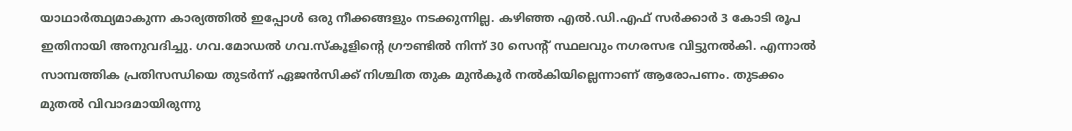യാഥാർത്ഥ്യമാകുന്ന കാര്യത്തിൽ ഇപ്പോൾ ഒരു നീക്കങ്ങളും നടക്കുന്നില്ല. കഴിഞ്ഞ എൽ.ഡി.എഫ് സർക്കാർ 3 കോടി രൂപ ഇതിനായി അനുവദിച്ചു. ഗവ.മോഡൽ ഗവ.സ്‌കൂളിന്റെ ഗ്രൗണ്ടിൽ നിന്ന് 30 സെന്റ് സ്ഥലവും നഗരസഭ വിട്ടുനൽകി. എന്നാൽ സാമ്പത്തിക പ്രതിസന്ധിയെ തുടർന്ന് ഏജൻസിക്ക് നിശ്ചിത തുക മുൻകൂർ നൽകിയില്ലെന്നാണ് ആരോപണം. തുടക്കം മുതൽ വിവാദമായിരുന്നു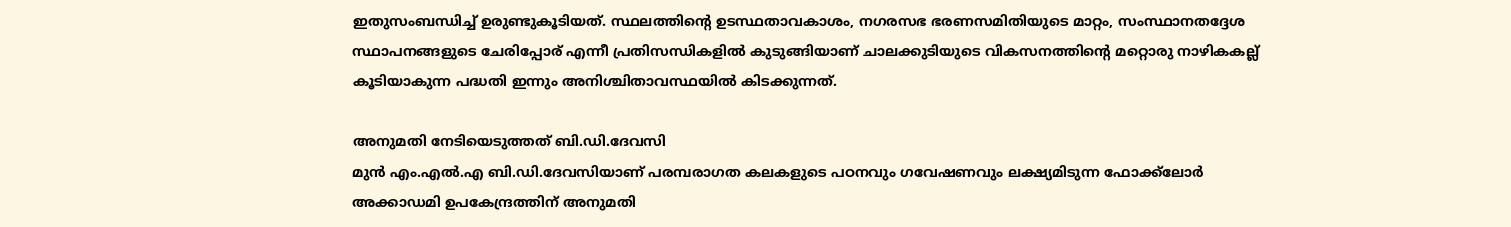ഇതുസംബന്ധിച്ച് ഉരുണ്ടുകൂടിയത്. സ്ഥലത്തിന്റെ ഉടസ്ഥതാവകാശം, നഗരസഭ ഭരണസമിതിയുടെ മാറ്റം, സംസ്ഥാനതദ്ദേശ സ്ഥാപനങ്ങളുടെ ചേരിപ്പോര് എന്നീ പ്രതിസന്ധികളിൽ കുടുങ്ങിയാണ് ചാലക്കുടിയുടെ വികസനത്തിന്റെ മറ്റൊരു നാഴികകല്ല് കൂടിയാകുന്ന പദ്ധതി ഇന്നും അനിശ്ചിതാവസ്ഥയിൽ കിടക്കുന്നത്.

അനുമതി നേടിയെടുത്തത് ബി.ഡി.ദേവസി
മുൻ എം.എൽ.എ ബി.ഡി.ദേവസിയാണ് പരമ്പരാഗത കലകളുടെ പഠനവും ഗവേഷണവും ലക്ഷ്യമിടുന്ന ഫോക്ക്‌ലോർ അക്കാഡമി ഉപകേന്ദ്രത്തിന് അനുമതി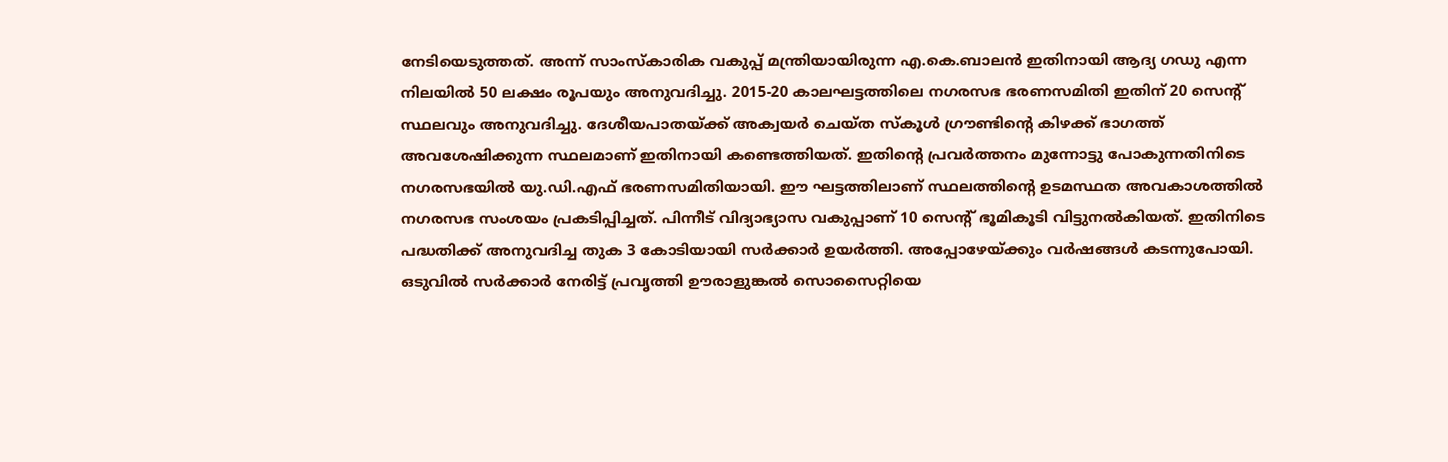നേടിയെടുത്തത്. അന്ന് സാംസ്‌കാരിക വകുപ്പ് മന്ത്രിയായിരുന്ന എ.കെ.ബാലൻ ഇതിനായി ആദ്യ ഗഡു എന്ന നിലയിൽ 50 ലക്ഷം രൂപയും അനുവദിച്ചു. 2015-20 കാലഘട്ടത്തിലെ നഗരസഭ ഭരണസമിതി ഇതിന് 20 സെന്റ് സ്ഥലവും അനുവദിച്ചു. ദേശീയപാതയ്ക്ക് അക്വയർ ചെയ്ത സ്‌കൂൾ ഗ്രൗണ്ടിന്റെ കിഴക്ക് ഭാഗത്ത് അവശേഷിക്കുന്ന സ്ഥലമാണ് ഇതിനായി കണ്ടെത്തിയത്. ഇതിന്റെ പ്രവർത്തനം മുന്നോട്ടു പോകുന്നതിനിടെ നഗരസഭയിൽ യു.ഡി.എഫ് ഭരണസമിതിയായി. ഈ ഘട്ടത്തിലാണ് സ്ഥലത്തിന്റെ ഉടമസ്ഥത അവകാശത്തിൽ നഗരസഭ സംശയം പ്രകടിപ്പിച്ചത്. പിന്നീട് വിദ്യാഭ്യാസ വകുപ്പാണ് 10 സെന്റ് ഭൂമികൂടി വിട്ടുനൽകിയത്. ഇതിനിടെ പദ്ധതിക്ക് അനുവദിച്ച തുക 3 കോടിയായി സർക്കാർ ഉയർത്തി. അപ്പോഴേയ്ക്കും വർഷങ്ങൾ കടന്നുപോയി. ഒടുവിൽ സർക്കാർ നേരിട്ട് പ്രവൃത്തി ഊരാളുങ്കൽ സൊസൈറ്റിയെ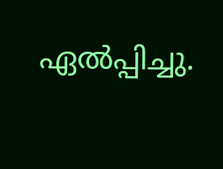ഏൽപ്പിച്ചു.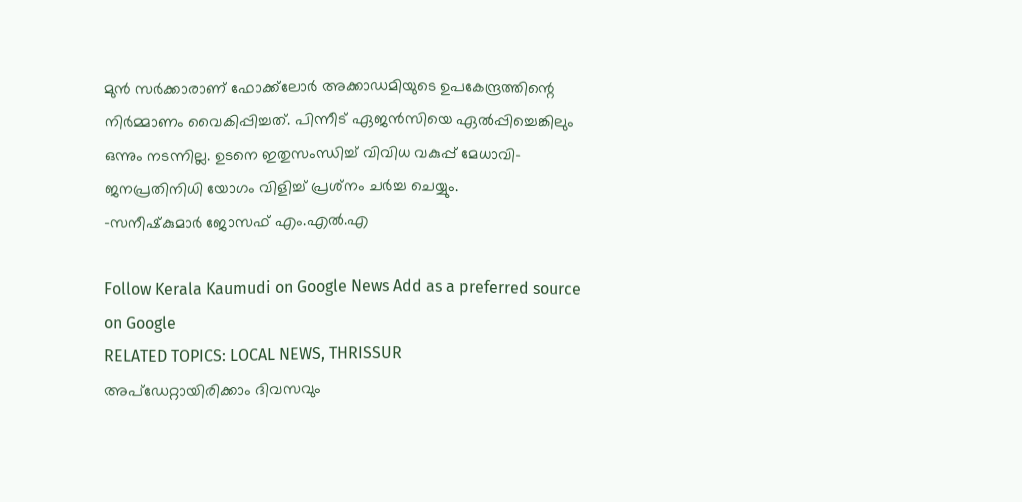മുൻ സർക്കാരാണ് ഫോക്ക്‌ലോർ അക്കാഡമിയുടെ ഉപകേന്ദ്രത്തിന്റെ നിർമ്മാണം വൈകിപ്പിച്ചത്. പിന്നീട് ഏജൻസിയെ ഏൽപ്പിച്ചെങ്കിലും ഒന്നും നടന്നില്ല. ഉടനെ ഇതുസംന്ധിച്ച് വിവിധ വകുപ്പ് മേധാവി-ജനപ്രതിനിധി യോഗം വിളിച്ച് പ്രശ്‌നം ചർച്ച ചെയ്യും.
-സനീഷ്‌കുമാർ ജോസഫ് എം.എൽ.എ

Follow Kerala Kaumudi on Google News Add as a preferred source on Google
RELATED TOPICS: LOCAL NEWS, THRISSUR
അപ്ഡേറ്റായിരിക്കാം ദിവസവും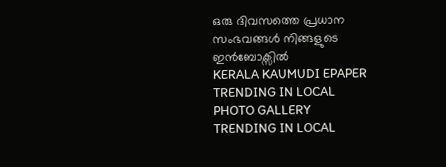ഒരു ദിവസത്തെ പ്രധാന സംഭവങ്ങൾ നിങ്ങളുടെ ഇൻബോക്സിൽ
KERALA KAUMUDI EPAPER
TRENDING IN LOCAL
PHOTO GALLERY
TRENDING IN LOCAL